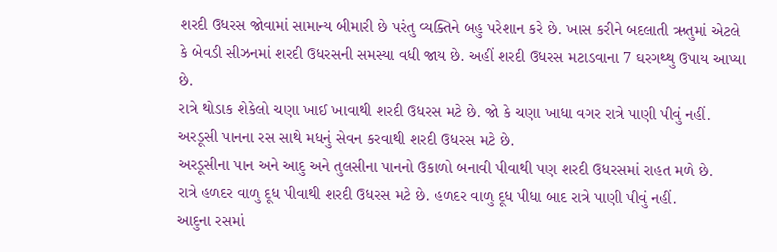શરદી ઉધરસ જોવામાં સામાન્ય બીમારી છે પરંતુ વ્યક્તિને બહુ પરેશાન કરે છે. ખાસ કરીને બદલાતી ઋતુમાં એટલે કે બેવડી સીઝનમાં શરદી ઉધરસની સમસ્યા વધી જાય છે. અહીં શરદી ઉધરસ મટાડવાના 7 ઘરગથ્થુ ઉપાય આપ્યા છે.
રાત્રે થોડાક શેકેલો ચણા ખાઈ ખાવાથી શરદી ઉધરસ મટે છે. જો કે ચણા ખાધા વગર રાત્રે પાણી પીવું નહીં.
અરડૂસી પાનના રસ સાથે મધનું સેવન કરવાથી શરદી ઉધરસ મટે છે.
અરડૂસીના પાન અને આદુ અને તુલસીના પાનનો ઉકાળો બનાવી પીવાથી પણ શરદી ઉધરસમાં રાહત મળે છે.
રાત્રે હળદર વાળુ દૂધ પીવાથી શરદી ઉધરસ મટે છે. હળદર વાળુ દૂધ પીધા બાદ રાત્રે પાણી પીવું નહીં.
આદુના રસમાં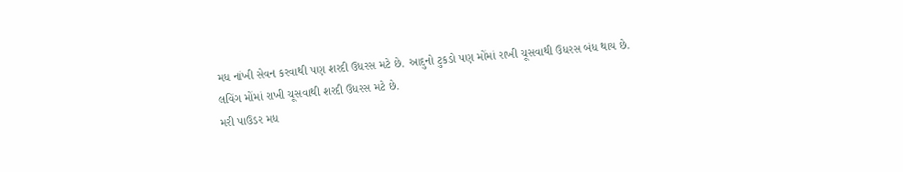મધ નાંખી સેવન કરવાથી પણ શરદી ઉધરસ મટે છે. આદુનો ટુકડો પણ મોંમાં રાખી ચૂસવાથી ઉધરસ બંધ થાય છે.
લવિંગ મોંમાં રાખી ચૂસવાથી શરદી ઉધરસ મટે છે.
મરી પાઉડર મધ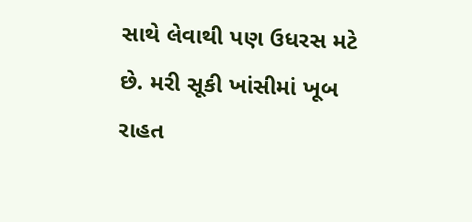સાથે લેવાથી પણ ઉધરસ મટે છે. મરી સૂકી ખાંસીમાં ખૂબ રાહત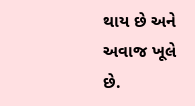થાય છે અને અવાજ ખૂલે છે.